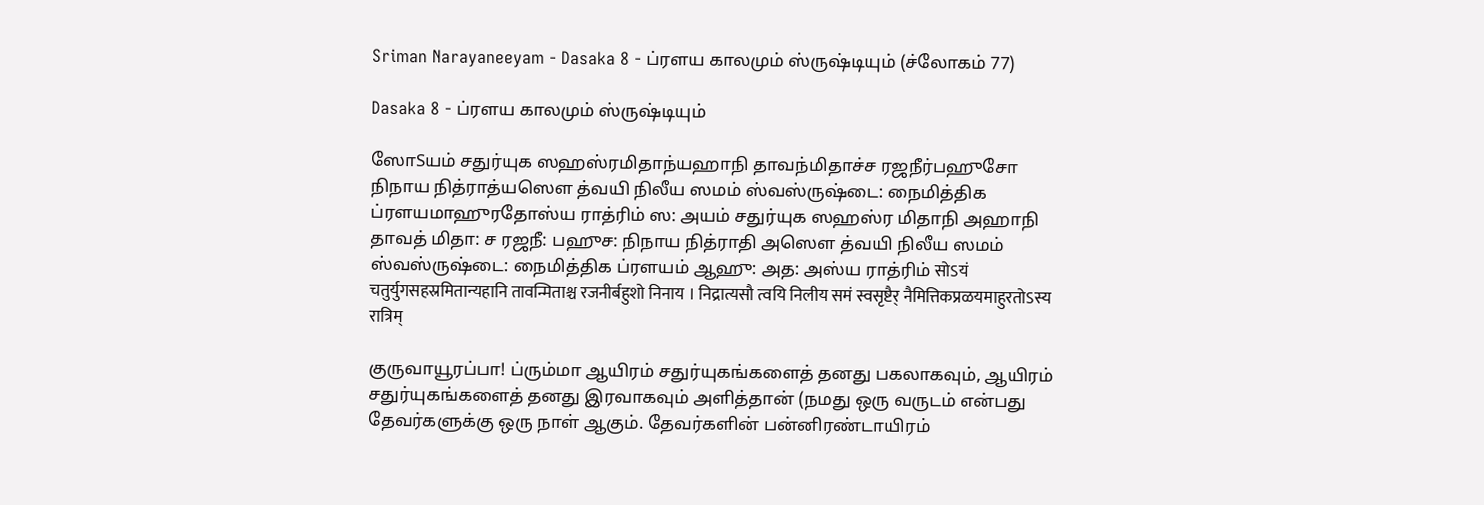Sriman Narayaneeyam - Dasaka 8 - ப்ரளய காலமும் ஸ்ருஷ்டியும் (ச்லோகம் 77)

Dasaka 8 - ப்ரளய காலமும் ஸ்ருஷ்டியும்

ஸோSயம் சதுர்யுக ஸஹஸ்ரமிதாந்யஹாநி தாவந்மிதாச்ச ரஜநீர்பஹுசோ நிநாய நித்ராத்யஸௌ த்வயி நிலீய ஸமம் ஸ்வஸ்ருஷ்டை: நைமித்திக ப்ரளயமாஹுரதோஸ்ய ராத்ரிம் ஸ: அயம் சதுர்யுக ஸஹஸ்ர மிதாநி அஹாநி தாவத் மிதா: ச ரஜநீ: பஹுச: நிநாய நித்ராதி அஸௌ த்வயி நிலீய ஸமம் ஸ்வஸ்ருஷ்டை: நைமித்திக ப்ரளயம் ஆஹு: அத: அஸ்ய ராத்ரிம் सोऽयं चतुर्युगसहस्रमितान्यहानि तावन्मिताश्च रजनीर्बहुशो निनाय । निद्रात्यसौ त्वयि निलीय समं स्वसृष्टैर् नैमित्तिकप्रळयमाहुरतोऽस्य रात्रिम्

குருவாயூரப்பா! ப்ரும்மா ஆயிரம் சதுர்யுகங்களைத் தனது பகலாகவும், ஆயிரம் சதுர்யுகங்களைத் தனது இரவாகவும் அளித்தான் (நமது ஒரு வருடம் என்பது தேவர்களுக்கு ஒரு நாள் ஆகும். தேவர்களின் பன்னிரண்டாயிரம்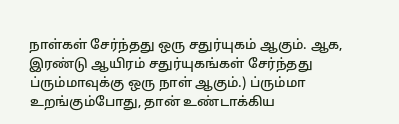நாள்கள் சேர்ந்தது ஒரு சதுர்யுகம் ஆகும். ஆக, இரண்டு ஆயிரம் சதுர்யுகங்கள் சேர்ந்தது ப்ரும்மாவுக்கு ஒரு நாள் ஆகும்.) ப்ரும்மா உறங்கும்போது, தான் உண்டாக்கிய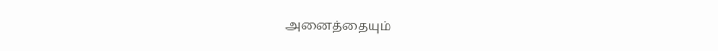அனைத்தையும்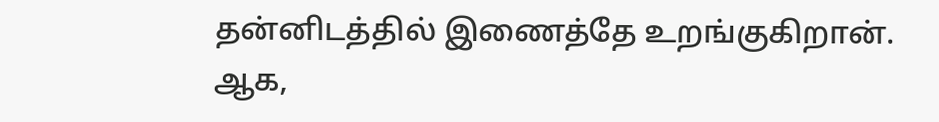தன்னிடத்தில் இணைத்தே உறங்குகிறான். ஆக,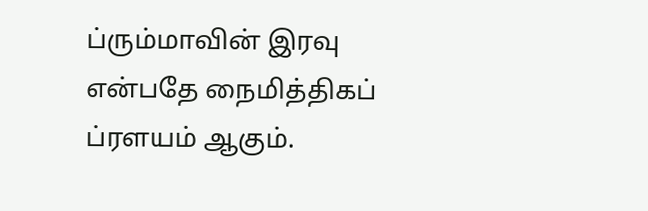ப்ரும்மாவின் இரவு என்பதே நைமித்திகப் ப்ரளயம் ஆகும்.